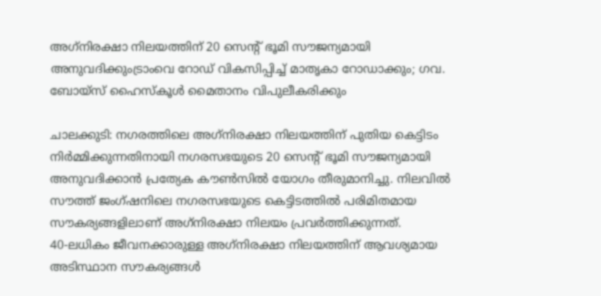അഗ്‌നിരക്ഷാ നിലയത്തിന് 20 സെന്റ് ഭൂമി സൗജന്യമായി അനുവദിക്കുംട്രാംവെ റോഡ് വികസിപ്പിച്ച് മാതൃകാ റോഡാക്കും; ഗവ. ബോയ്സ് ഹൈസ്കൂൾ മൈതാനം വിപുലീകരിക്കും

ചാലക്കുടി: നഗരത്തിലെ അഗ്‌നിരക്ഷാ നിലയത്തിന് പുതിയ കെട്ടിടം നിർമ്മിക്കുന്നതിനായി നഗരസഭയുടെ 20 സെന്റ് ഭൂമി സൗജന്യമായി അനുവദിക്കാൻ പ്രത്യേക കൗൺസിൽ യോഗം തീരുമാനിച്ചു. നിലവിൽ സൗത്ത് ജംഗ്ഷനിലെ നഗരസഭയുടെ കെട്ടിടത്തിൽ പരിമിതമായ സൗകര്യങ്ങളിലാണ് അഗ്‌നിരക്ഷാ നിലയം പ്രവർത്തിക്കുന്നത്.
40-ലധികം ജീവനക്കാരുള്ള അഗ്‌നിരക്ഷാ നിലയത്തിന് ആവശ്യമായ അടിസ്ഥാന സൗകര്യങ്ങൾ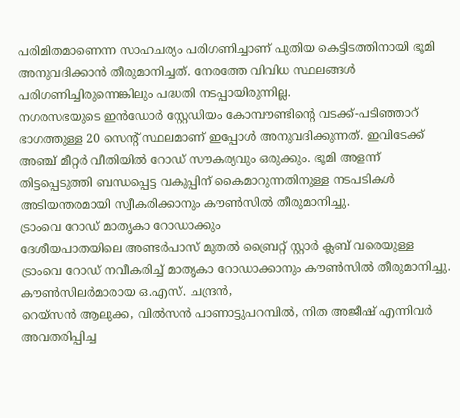പരിമിതമാണെന്ന സാഹചര്യം പരിഗണിച്ചാണ് പുതിയ കെട്ടിടത്തിനായി ഭൂമി അനുവദിക്കാൻ തീരുമാനിച്ചത്. നേരത്തേ വിവിധ സ്ഥലങ്ങൾ പരിഗണിച്ചിരുന്നെങ്കിലും പദ്ധതി നടപ്പായിരുന്നില്ല.
നഗരസഭയുടെ ഇൻഡോർ സ്റ്റേഡിയം കോമ്പൗണ്ടിന്റെ വടക്ക്-പടിഞ്ഞാറ് ഭാഗത്തുള്ള 20 സെന്റ് സ്ഥലമാണ് ഇപ്പോൾ അനുവദിക്കുന്നത്. ഇവിടേക്ക് അഞ്ച് മീറ്റർ വീതിയിൽ റോഡ് സൗകര്യവും ഒരുക്കും. ഭൂമി അളന്ന് തിട്ടപ്പെടുത്തി ബന്ധപ്പെട്ട വകുപ്പിന് കൈമാറുന്നതിനുള്ള നടപടികൾ അടിയന്തരമായി സ്വീകരിക്കാനും കൗൺസിൽ തീരുമാനിച്ചു.
ട്രാംവെ റോഡ് മാതൃകാ റോഡാക്കും
ദേശീയപാതയിലെ അണ്ടർപാസ് മുതൽ ബ്രൈറ്റ് സ്റ്റാർ ക്ലബ് വരെയുള്ള ട്രാംവെ റോഡ് നവീകരിച്ച് മാതൃകാ റോഡാക്കാനും കൗൺസിൽ തീരുമാനിച്ചു. കൗൺസിലർമാരായ ഒ.എസ്. ചന്ദ്രൻ,
റെയ്സൻ ആലുക്ക, വിൽസൻ പാണാട്ടുപറമ്പിൽ, നിത അജീഷ് എന്നിവർ അവതരിപ്പിച്ച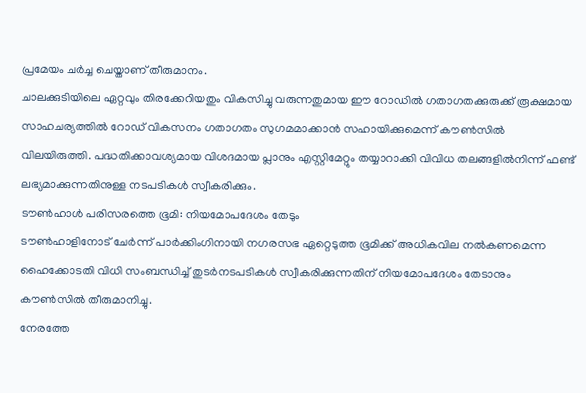പ്രമേയം ചർച്ച ചെയ്താണ് തീരുമാനം.
ചാലക്കുടിയിലെ ഏറ്റവും തിരക്കേറിയതും വികസിച്ചു വരുന്നതുമായ ഈ റോഡിൽ ഗതാഗതക്കുരുക്ക് രൂക്ഷമായ സാഹചര്യത്തിൽ റോഡ് വികസനം ഗതാഗതം സുഗമമാക്കാൻ സഹായിക്കുമെന്ന് കൗൺസിൽ വിലയിരുത്തി. പദ്ധതിക്കാവശ്യമായ വിശദമായ പ്ലാനും എസ്റ്റിമേറ്റും തയ്യാറാക്കി വിവിധ തലങ്ങളിൽനിന്ന് ഫണ്ട് ലഭ്യമാക്കുന്നതിനുള്ള നടപടികൾ സ്വീകരിക്കും.
ടൗൺഹാൾ പരിസരത്തെ ഭൂമി: നിയമോപദേശം തേടും
ടൗൺഹാളിനോട് ചേർന്ന് പാർക്കിംഗിനായി നഗരസഭ ഏറ്റെടുത്ത ഭൂമിക്ക് അധികവില നൽകണമെന്ന ഹൈക്കോടതി വിധി സംബന്ധിച്ച് തുടർനടപടികൾ സ്വീകരിക്കുന്നതിന് നിയമോപദേശം തേടാനും കൗൺസിൽ തീരുമാനിച്ചു.
നേരത്തേ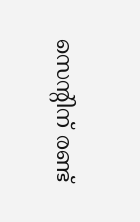സെന്റിന് രണ്ട്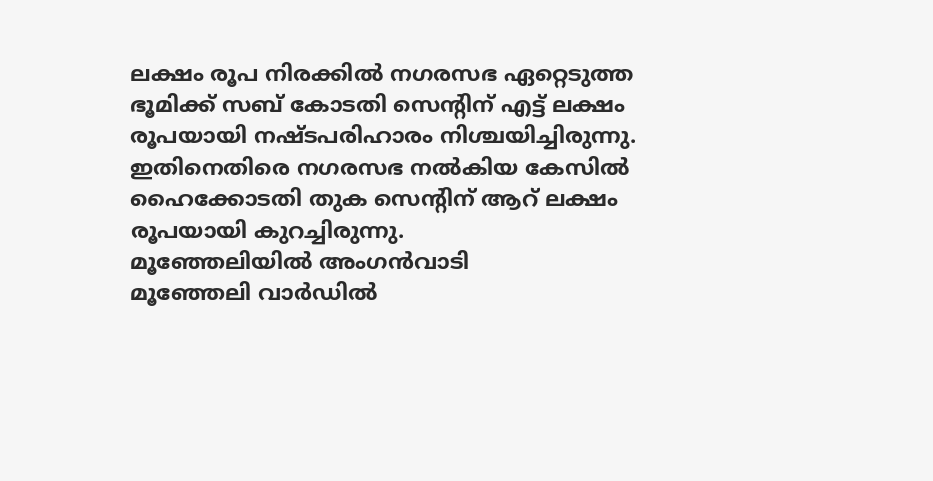ലക്ഷം രൂപ നിരക്കിൽ നഗരസഭ ഏറ്റെടുത്ത ഭൂമിക്ക് സബ് കോടതി സെന്റിന് എട്ട് ലക്ഷം രൂപയായി നഷ്ടപരിഹാരം നിശ്ചയിച്ചിരുന്നു. ഇതിനെതിരെ നഗരസഭ നൽകിയ കേസിൽ ഹൈക്കോടതി തുക സെന്റിന് ആറ് ലക്ഷം രൂപയായി കുറച്ചിരുന്നു.
മൂഞ്ഞേലിയിൽ അംഗൻവാടി
മൂഞ്ഞേലി വാർഡിൽ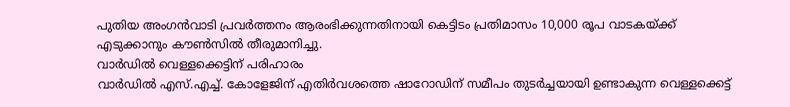പുതിയ അംഗൻവാടി പ്രവർത്തനം ആരംഭിക്കുന്നതിനായി കെട്ടിടം പ്രതിമാസം 10,000 രൂപ വാടകയ്ക്ക് എടുക്കാനും കൗൺസിൽ തീരുമാനിച്ചു.
വാർഡിൽ വെള്ളക്കെട്ടിന് പരിഹാരം
വാർഡിൽ എസ്.എച്ച്. കോളേജിന് എതിർവശത്തെ ഷാറോഡിന് സമീപം തുടർച്ചയായി ഉണ്ടാകുന്ന വെള്ളക്കെട്ട്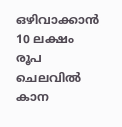ഒഴിവാക്കാൻ 10 ലക്ഷം രൂപ ചെലവിൽ കാന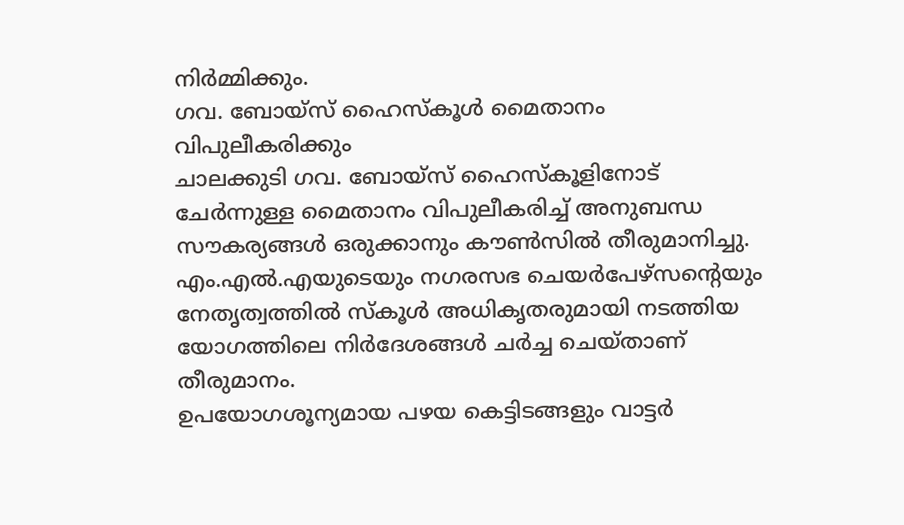നിർമ്മിക്കും.
ഗവ. ബോയ്സ് ഹൈസ്കൂൾ മൈതാനം വിപുലീകരിക്കും
ചാലക്കുടി ഗവ. ബോയ്സ് ഹൈസ്കൂളിനോട് ചേർന്നുള്ള മൈതാനം വിപുലീകരിച്ച് അനുബന്ധ സൗകര്യങ്ങൾ ഒരുക്കാനും കൗൺസിൽ തീരുമാനിച്ചു. എം.എൽ.എയുടെയും നഗരസഭ ചെയർപേഴ്സന്റെയും നേതൃത്വത്തിൽ സ്കൂൾ അധികൃതരുമായി നടത്തിയ യോഗത്തിലെ നിർദേശങ്ങൾ ചർച്ച ചെയ്താണ് തീരുമാനം.
ഉപയോഗശൂന്യമായ പഴയ കെട്ടിടങ്ങളും വാട്ടർ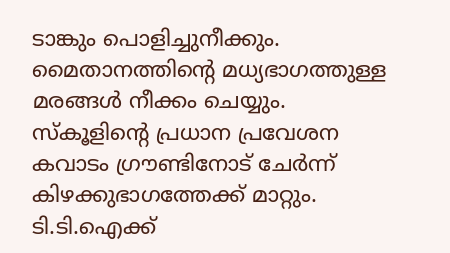ടാങ്കും പൊളിച്ചുനീക്കും. മൈതാനത്തിന്റെ മധ്യഭാഗത്തുള്ള മരങ്ങൾ നീക്കം ചെയ്യും. സ്കൂളിന്റെ പ്രധാന പ്രവേശന കവാടം ഗ്രൗണ്ടിനോട് ചേർന്ന് കിഴക്കുഭാഗത്തേക്ക് മാറ്റും.
ടി.ടി.ഐക്ക്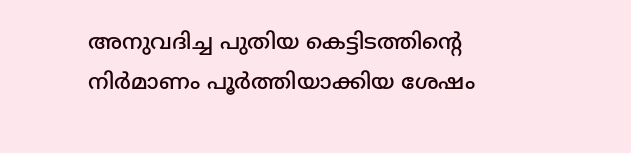അനുവദിച്ച പുതിയ കെട്ടിടത്തിന്റെ നിർമാണം പൂർത്തിയാക്കിയ ശേഷം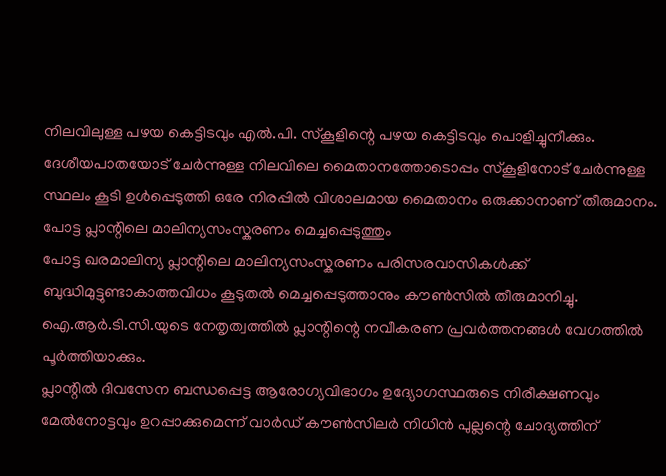നിലവിലുള്ള പഴയ കെട്ടിടവും എൽ.പി. സ്കൂളിന്റെ പഴയ കെട്ടിടവും പൊളിച്ചുനീക്കും. ദേശീയപാതയോട് ചേർന്നുള്ള നിലവിലെ മൈതാനത്തോടൊപ്പം സ്കൂളിനോട് ചേർന്നുള്ള സ്ഥലം കൂടി ഉൾപ്പെടുത്തി ഒരേ നിരപ്പിൽ വിശാലമായ മൈതാനം ഒരുക്കാനാണ് തീരുമാനം.
പോട്ട പ്ലാന്റിലെ മാലിന്യസംസ്കരണം മെച്ചപ്പെടുത്തും
പോട്ട ഖരമാലിന്യ പ്ലാന്റിലെ മാലിന്യസംസ്കരണം പരിസരവാസികൾക്ക് ബുദ്ധിമുട്ടുണ്ടാകാത്തവിധം കൂടുതൽ മെച്ചപ്പെടുത്താനും കൗൺസിൽ തീരുമാനിച്ചു. ഐ.ആർ.ടി.സി.യുടെ നേതൃത്വത്തിൽ പ്ലാന്റിന്റെ നവീകരണ പ്രവർത്തനങ്ങൾ വേഗത്തിൽ പൂർത്തിയാക്കും.
പ്ലാന്റിൽ ദിവസേന ബന്ധപ്പെട്ട ആരോഗ്യവിഭാഗം ഉദ്യോഗസ്ഥരുടെ നിരീക്ഷണവും മേൽനോട്ടവും ഉറപ്പാക്കുമെന്ന് വാർഡ് കൗൺസിലർ നിധിൻ പുല്ലന്റെ ചോദ്യത്തിന്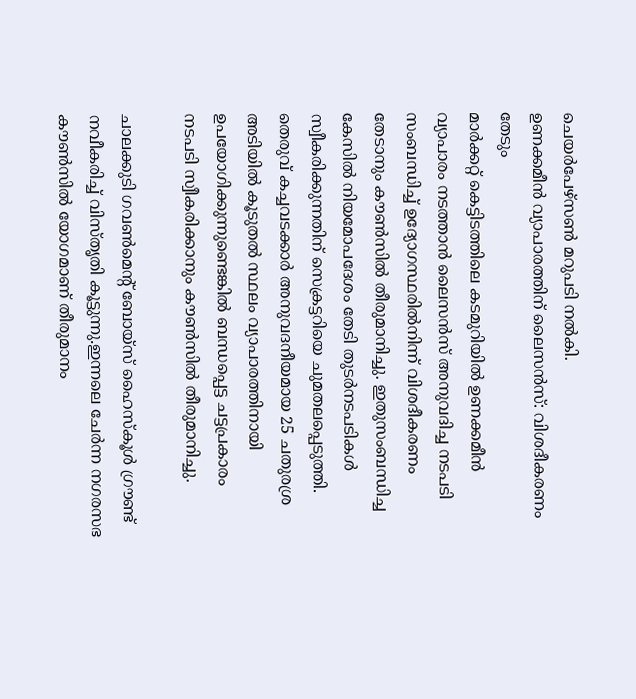ചെയർപേഴ്സൺ മറുപടി നൽകി.
ഉണക്കമീൻ വ്യാപാരത്തിന് ലൈസൻസ്: വിശദീകരണം തേടും
മാർക്കറ്റ് കെട്ടിടത്തിലെ കടമുറിയിൽ ഉണക്കമീൻ വ്യാപാരം നടത്താൻ ലൈസൻസ് അനുവദിച്ച നടപടി സംബന്ധിച്ച് ഉദ്യോഗസ്ഥരിൽനിന്ന് വിശദീകരണം തേടാനും കൗൺസിൽ തീരുമാനിച്ചു. ഇതുസംബന്ധിച്ച കേസിൽ നിയമോപദേശം തേടി തുടർനടപടികൾ സ്വീകരിക്കുന്നതിന് സെക്രട്ടറിയെ ചുമതലപ്പെടുത്തി.
തെരുവ് കച്ചവടക്കാർ അനുവദനീയമായ 25 ചതുരശ്ര അടിയിൽ കൂടുതൽ സ്ഥലം വ്യാപാരത്തിനായി ഉപയോഗിക്കുന്നുണ്ടെങ്കിൽ ബന്ധപ്പെട്ട ചട്ടപ്രകാരം നടപടി സ്വീകരിക്കാനും കൗൺസിൽ തീരുമാനിച്ചു.

ചാലക്കുടി ഗവൺമെൻ്റ് ബോയ്‌സ് ഹൈസ്‌കൂൾ ഗ്രൗണ്ട് നവീകരിച്ച് വിസ്‌തൃതി കൂട്ടുന്നു.ഇന്നലെ ചേർന്ന നഗരസഭ കൗൺസിൽ യോഗമാണ് തീരുമാനം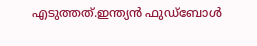എടുത്തത്.ഇന്ത്യൻ ഫുഡ്ബോൾ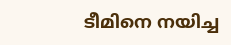ടീമിനെ നയിച്ച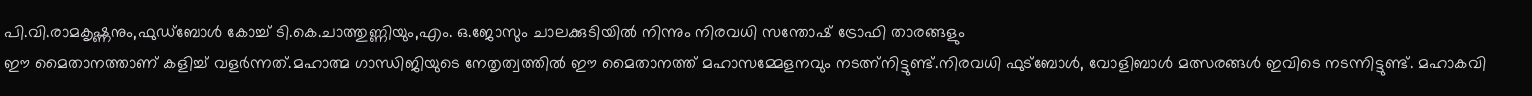പി.വി.രാമകൃഷ്ണനും,ഫുഡ്ബോൾ കോച്ച് ടി.കെ.ചാത്തുണ്ണിയും,എം. ഒ.ജോസും ചാലക്കുടിയിൽ നിന്നും നിരവധി സന്തോഷ് ട്രോഫി താരങ്ങളും
ഈ മൈതാനത്താണ് കളിച്ച് വളർന്നത്.മഹാത്മ ഗാന്ധിജിയുടെ നേതൃത്വത്തിൽ ഈ മൈതാനത്ത് മഹാസമ്മേളനവും നടത്ന്നിട്ടുണ്ട്.നിരവധി ഫുട്ബോൾ, വോളിബാൾ മത്സരങ്ങൾ ഇവിടെ നടന്നിട്ടുണ്ട്. മഹാകവി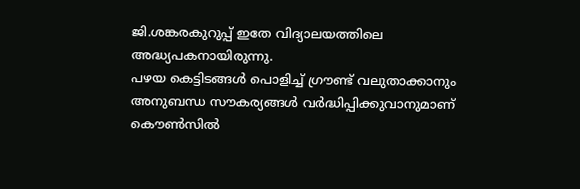ജി.ശങ്കരകുറുപ്പ് ഇതേ വിദ്യാലയത്തിലെ അദ്ധ്യപകനായിരുന്നു.
പഴയ കെട്ടിടങ്ങൾ പൊളിച്ച് ഗ്രൗണ്ട് വലുതാക്കാനും അനുബന്ധ സൗകര്യങ്ങൾ വർദ്ധിപ്പിക്കുവാനുമാണ് കൌൺസിൽ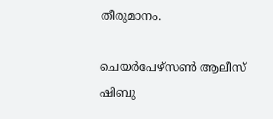തീരുമാനം.

ചെയർപേഴ്സൺ ആലീസ് ഷിബു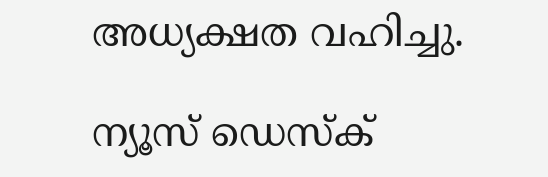അധ്യക്ഷത വഹിച്ചു.

ന്യൂസ് ഡെസ്ക്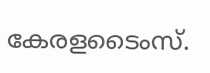കേരളടൈംസ്.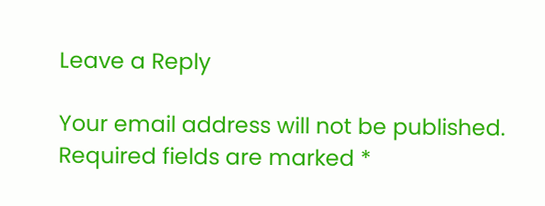Leave a Reply

Your email address will not be published. Required fields are marked *